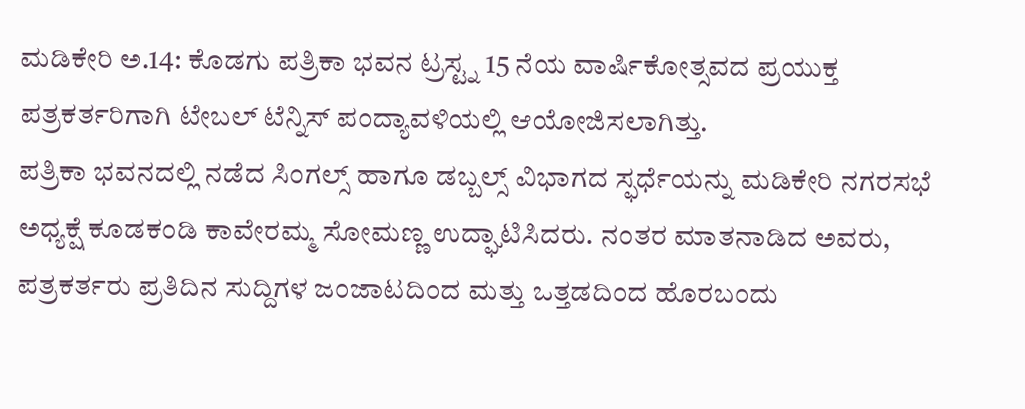ಮಡಿಕೇರಿ ಅ.14: ಕೊಡಗು ಪತ್ರಿಕಾ ಭವನ ಟ್ರಸ್ಟ್ನ 15 ನೆಯ ವಾರ್ಷಿಕೋತ್ಸವದ ಪ್ರಯುಕ್ತ ಪತ್ರಕರ್ತರಿಗಾಗಿ ಟೇಬಲ್ ಟೆನ್ನಿಸ್ ಪಂದ್ಯಾವಳಿಯಲ್ಲಿ ಆಯೋಜಿಸಲಾಗಿತ್ತು.
ಪತ್ರಿಕಾ ಭವನದಲ್ಲಿ ನಡೆದ ಸಿಂಗಲ್ಸ್ ಹಾಗೂ ಡಬ್ಬಲ್ಸ್ ವಿಭಾಗದ ಸ್ಫರ್ಧೆಯನ್ನು ಮಡಿಕೇರಿ ನಗರಸಭೆ ಅಧ್ಯಕ್ಷೆ ಕೂಡಕಂಡಿ ಕಾವೇರಮ್ಮ ಸೋಮಣ್ಣ ಉದ್ಘಾಟಿಸಿದರು. ನಂತರ ಮಾತನಾಡಿದ ಅವರು, ಪತ್ರಕರ್ತರು ಪ್ರತಿದಿನ ಸುದ್ದಿಗಳ ಜಂಜಾಟದಿಂದ ಮತ್ತು ಒತ್ತಡದಿಂದ ಹೊರಬಂದು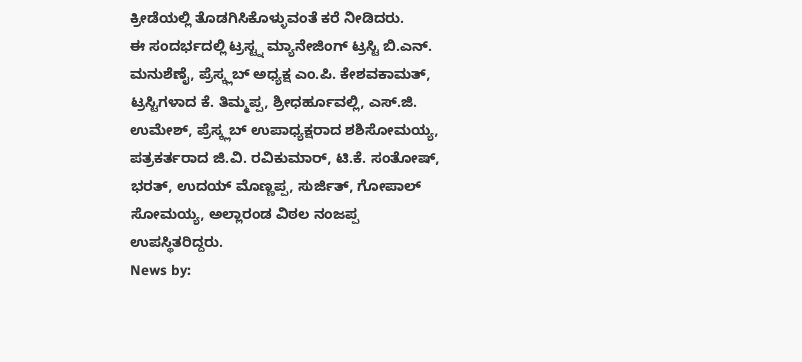ಕ್ರೀಡೆಯಲ್ಲಿ ತೊಡಗಿಸಿಕೊಳ್ಳುವಂತೆ ಕರೆ ನೀಡಿದರು.
ಈ ಸಂದರ್ಭದಲ್ಲಿ ಟ್ರಸ್ಟ್ನ ಮ್ಯಾನೇಜಿಂಗ್ ಟ್ರಸ್ಟಿ ಬಿ.ಎನ್. ಮನುಶೆಣೈ, ಪ್ರೆಸ್ಕ್ಲಬ್ ಅಧ್ಯಕ್ಷ ಎಂ.ಪಿ. ಕೇಶವಕಾಮತ್, ಟ್ರಸ್ಟಿಗಳಾದ ಕೆ. ತಿಮ್ಮಪ್ಪ, ಶ್ರೀಧರ್ಹೂವಲ್ಲಿ, ಎಸ್.ಜಿ. ಉಮೇಶ್, ಪ್ರೆಸ್ಕ್ಲಬ್ ಉಪಾಧ್ಯಕ್ಷರಾದ ಶಶಿಸೋಮಯ್ಯ, ಪತ್ರಕರ್ತರಾದ ಜಿ.ವಿ. ರವಿಕುಮಾರ್, ಟಿ.ಕೆ. ಸಂತೋಷ್, ಭರತ್, ಉದಯ್ ಮೊಣ್ಣಪ್ಪ, ಸುರ್ಜಿತ್, ಗೋಪಾಲ್ ಸೋಮಯ್ಯ, ಅಲ್ಲಾರಂಡ ವಿಠಲ ನಂಜಪ್ಪ ಉಪಸ್ಥಿತರಿದ್ದರು.
News by: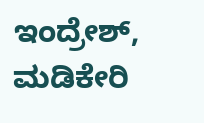ಇಂದ್ರೇಶ್, ಮಡಿಕೇರಿ